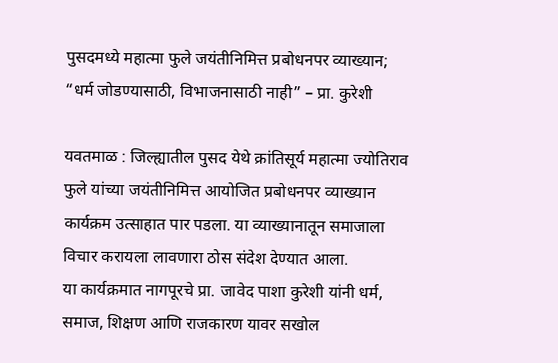पुसदमध्ये महात्मा फुले जयंतीनिमित्त प्रबोधनपर व्याख्यान; “धर्म जोडण्यासाठी, विभाजनासाठी नाही” – प्रा. कुरेशी

यवतमाळ : जिल्ह्यातील पुसद येथे क्रांतिसूर्य महात्मा ज्योतिराव फुले यांच्या जयंतीनिमित्त आयोजित प्रबोधनपर व्याख्यान कार्यक्रम उत्साहात पार पडला. या व्याख्यानातून समाजाला विचार करायला लावणारा ठोस संदेश देण्यात आला.
या कार्यक्रमात नागपूरचे प्रा. जावेद पाशा कुरेशी यांनी धर्म, समाज, शिक्षण आणि राजकारण यावर सखोल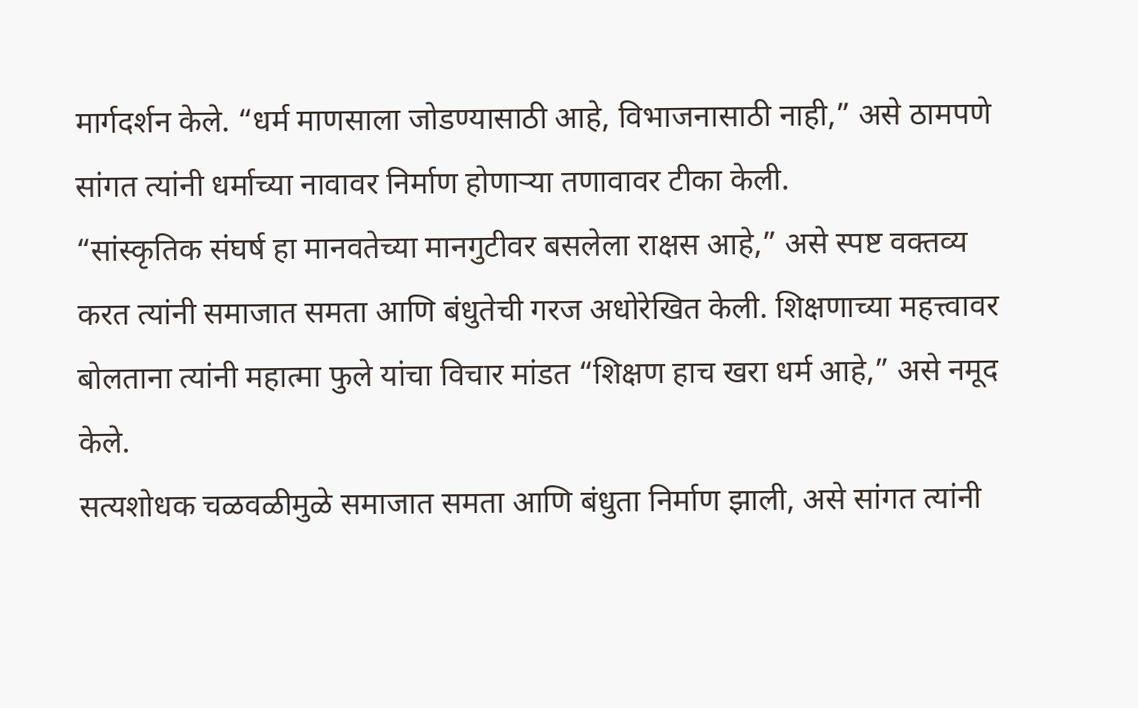मार्गदर्शन केले. “धर्म माणसाला जोडण्यासाठी आहे, विभाजनासाठी नाही,” असे ठामपणे सांगत त्यांनी धर्माच्या नावावर निर्माण होणाऱ्या तणावावर टीका केली.
“सांस्कृतिक संघर्ष हा मानवतेच्या मानगुटीवर बसलेला राक्षस आहे,” असे स्पष्ट वक्तव्य करत त्यांनी समाजात समता आणि बंधुतेची गरज अधोरेखित केली. शिक्षणाच्या महत्त्वावर बोलताना त्यांनी महात्मा फुले यांचा विचार मांडत “शिक्षण हाच खरा धर्म आहे,” असे नमूद केले.
सत्यशोधक चळवळीमुळे समाजात समता आणि बंधुता निर्माण झाली, असे सांगत त्यांनी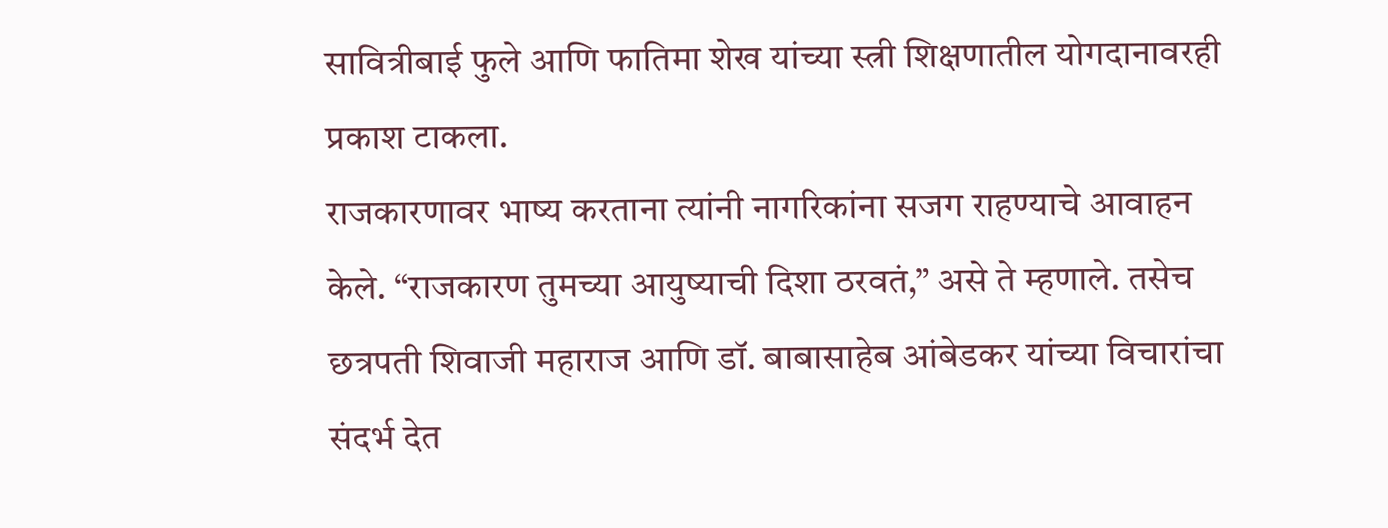सावित्रीबाई फुले आणि फातिमा शेख यांच्या स्त्री शिक्षणातील योगदानावरही प्रकाश टाकला.
राजकारणावर भाष्य करताना त्यांनी नागरिकांना सजग राहण्याचे आवाहन केले. “राजकारण तुमच्या आयुष्याची दिशा ठरवतं,” असे ते म्हणाले. तसेच छत्रपती शिवाजी महाराज आणि डॉ. बाबासाहेब आंबेडकर यांच्या विचारांचा संदर्भ देत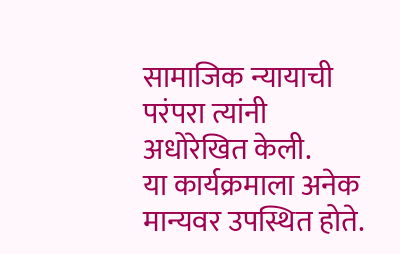सामाजिक न्यायाची परंपरा त्यांनी अधोरेखित केली.
या कार्यक्रमाला अनेक मान्यवर उपस्थित होते.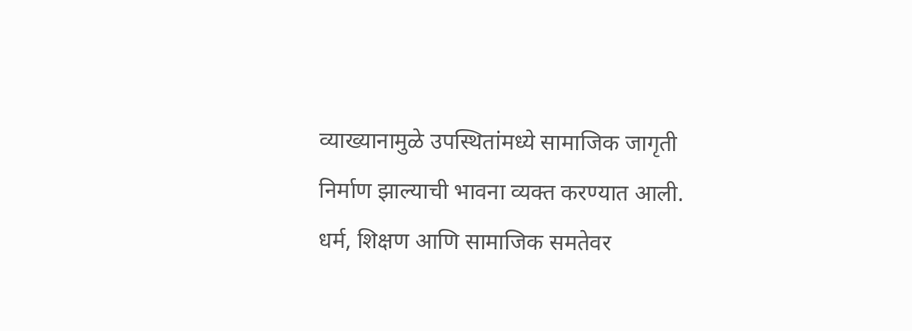व्याख्यानामुळे उपस्थितांमध्ये सामाजिक जागृती निर्माण झाल्याची भावना व्यक्त करण्यात आली.
धर्म, शिक्षण आणि सामाजिक समतेवर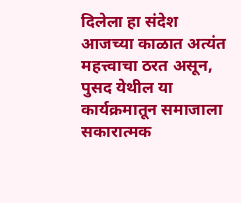दिलेला हा संदेश आजच्या काळात अत्यंत महत्त्वाचा ठरत असून, पुसद येथील या कार्यक्रमातून समाजाला सकारात्मक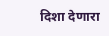दिशा देणारा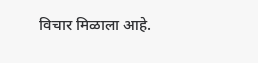विचार मिळाला आहे.